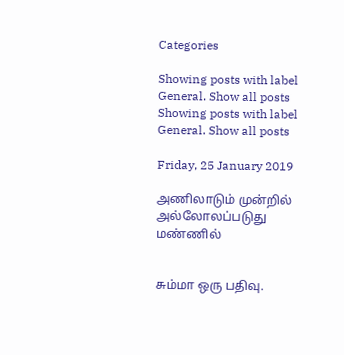Categories

Showing posts with label General. Show all posts
Showing posts with label General. Show all posts

Friday, 25 January 2019

அணிலாடும் முன்றில் அல்லோலப்படுது மண்ணில்


சும்மா ஒரு பதிவு.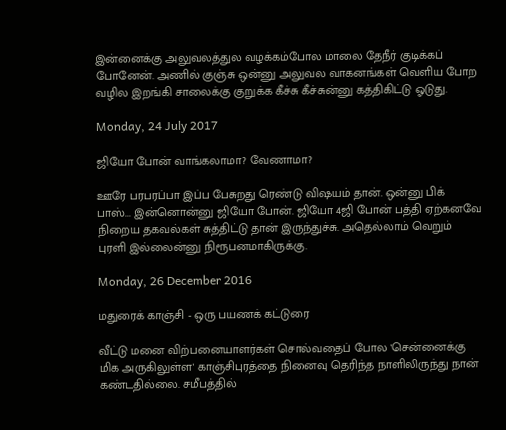இன்னைக்கு அலுவலத்துல வழக்கம்போல மாலை தேநீர் குடிக்கப் போனேன். அணில் குஞ்சு ஒன்னு அலுவல வாகனங்கள் வெளிய போற வழில இறங்கி சாலைக்கு குறுக்க கீச்சு கீச்சுன்னு கத்திகிட்டு ஓடுது.

Monday, 24 July 2017

ஜியோ போன் வாங்கலாமா? வேணாமா?

ஊரே பரபரப்பா இப்ப பேசுறது ரெண்டு விஷயம் தான். ஒன்னு பிக் பாஸ்... இன்னொன்னு ஜியோ போன். ஜியோ 4ஜி போன் பத்தி ஏற்கனவே நிறைய தகவல்கள் சுத்திட்டு தான் இருந்துச்சு. அதெல்லாம் வெறும் புரளி இல்லைன்னு நிரூபனமாகிருக்கு.

Monday, 26 December 2016

மதுரைக் காஞ்சி - ஒரு பயணக் கட்டுரை

வீட்டு மனை விற்பனையாளர்கள் சொல்வதைப் போல 'சென்னைக்கு மிக அருகிலுள்ள' காஞ்சிபுரத்தை நினைவு தெரிந்த நாளிலிருந்து நான் கண்டதில்லை. சமீபத்தில்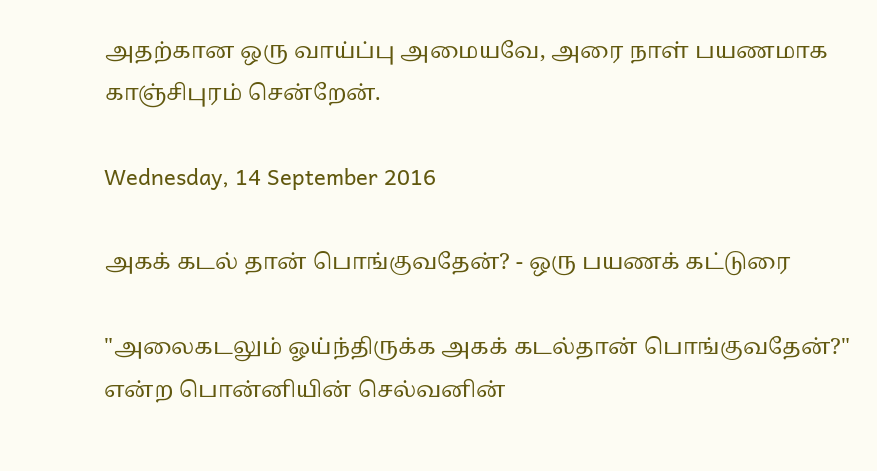அதற்கான ஒரு வாய்ப்பு அமையவே, அரை நாள் பயணமாக காஞ்சிபுரம் சென்றேன்.

Wednesday, 14 September 2016

அகக் கடல் தான் பொங்குவதேன்? - ஒரு பயணக் கட்டுரை

"அலைகடலும் ஓய்ந்திருக்க அகக் கடல்தான் பொங்குவதேன்?" என்ற பொன்னியின் செல்வனின்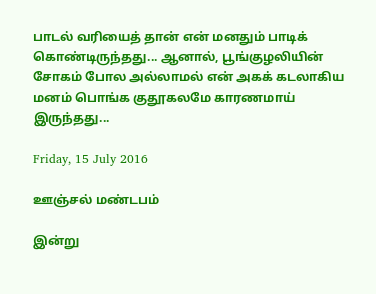பாடல் வரியைத் தான் என் மனதும் பாடிக் கொண்டிருந்தது... ஆனால், பூங்குழலியின் சோகம் போல அல்லாமல் என் அகக் கடலாகிய மனம் பொங்க குதூகலமே காரணமாய் இருந்தது...

Friday, 15 July 2016

ஊஞ்சல் மண்டபம்

இன்று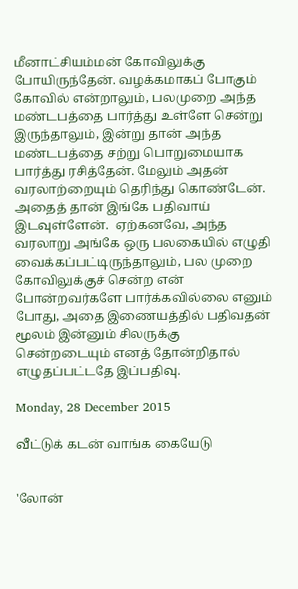மீனாட்சியம்மன் கோவிலுக்கு போயிருந்தேன். வழக்கமாகப் போகும் கோவில் என்றாலும், பலமுறை அந்த மண்டபத்தை பார்த்து உள்ளே சென்று இருந்தாலும், இன்று தான் அந்த மண்டபத்தை சற்று பொறுமையாக பார்த்து ரசித்தேன். மேலும் அதன் வரலாற்றையும் தெரிந்து கொண்டேன். அதைத் தான் இங்கே பதிவாய் இடவுள்ளேன்.  ஏற்கனவே, அந்த வரலாறு அங்கே ஒரு பலகையில் எழுதி வைக்கப்பட்டிருந்தாலும், பல முறை கோவிலுக்குச் சென்ற என் போன்றவர்களே பார்க்கவில்லை எனும் போது, அதை இணையத்தில் பதிவதன் மூலம் இன்னும் சிலருக்கு சென்றடையும் எனத் தோன்றிதால் எழுதப்பட்டதே இப்பதிவு.

Monday, 28 December 2015

வீட்டுக் கடன் வாங்க கையேடு


'லோன்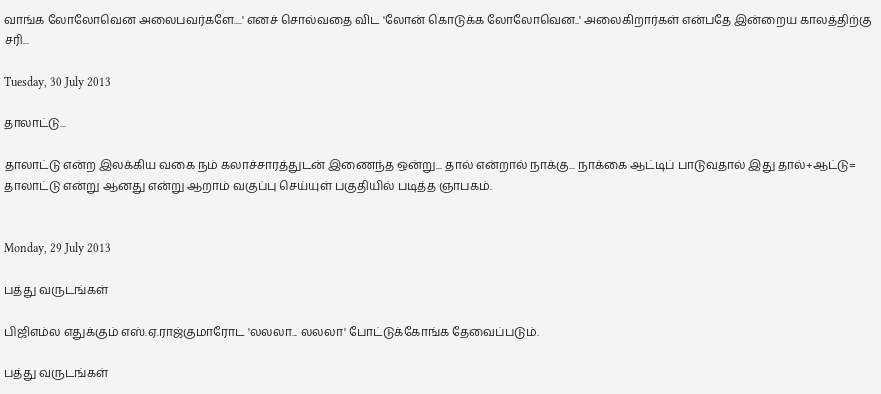வாங்க லோலோவென அலைபவர்களே....' எனச் சொல்வதை விட 'லோன் கொடுக்க லோலோவென..' அலைகிறார்கள் என்பதே இன்றைய காலத்திற்கு சரி...

Tuesday, 30 July 2013

தாலாட்டு...

தாலாட்டு என்ற இலக்கிய வகை நம் கலாச்சாரத்துடன் இணைந்த ஒன்று... தால் என்றால் நாக்கு... நாக்கை ஆட்டிப் பாடுவதால் இது தால்+ஆட்டு= தாலாட்டு என்று ஆனது என்று ஆறாம் வகுப்பு செய்யுள் பகுதியில் படித்த ஞாபகம்.


Monday, 29 July 2013

பத்து வருடங்கள்

பி‌ஜி‌எம்ல எதுக்கும் எஸ்.ஏ.ராஜ்குமாரோட 'லலலா... லலலா' போட்டுக்கோங்க தேவைப்படும்.

பத்து வருடங்கள்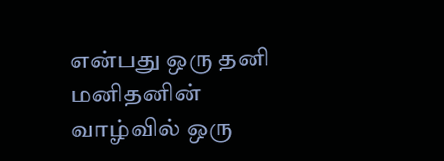என்பது ஒரு தனி மனிதனின் வாழ்வில் ஒரு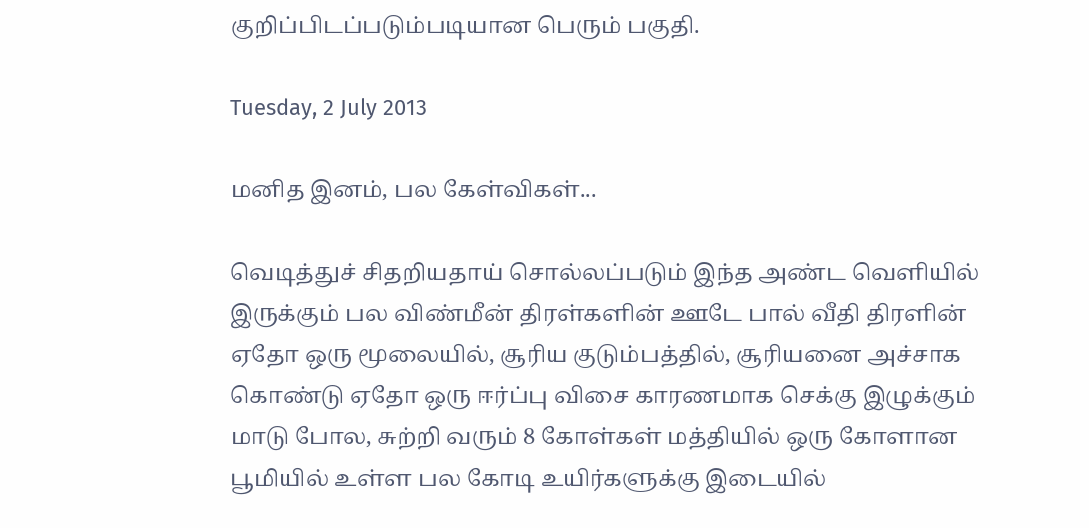குறிப்பிடப்படும்படியான பெரும் பகுதி.

Tuesday, 2 July 2013

மனித இனம், பல கேள்விகள்...

வெடித்துச் சிதறியதாய் சொல்லப்படும் இந்த அண்ட வெளியில் இருக்கும் பல விண்மீன் திரள்களின் ஊடே பால் வீதி திரளின் ஏதோ ஒரு மூலையில், சூரிய குடும்பத்தில், சூரியனை அச்சாக கொண்டு ஏதோ ஒரு ஈர்ப்பு விசை காரணமாக செக்கு இழுக்கும் மாடு போல, சுற்றி வரும் 8 கோள்கள் மத்தியில் ஒரு கோளான பூமியில் உள்ள பல கோடி உயிர்களுக்கு இடையில்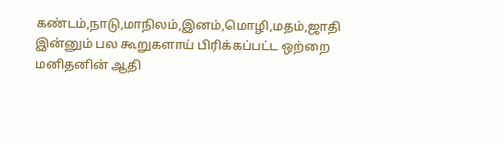கண்டம்,நாடு,மாநிலம்,இனம்,மொழி,மதம்,ஜாதி இன்னும் பல கூறுகளாய் பிரிக்கப்பட்ட ஒற்றை மனிதனின் ஆதி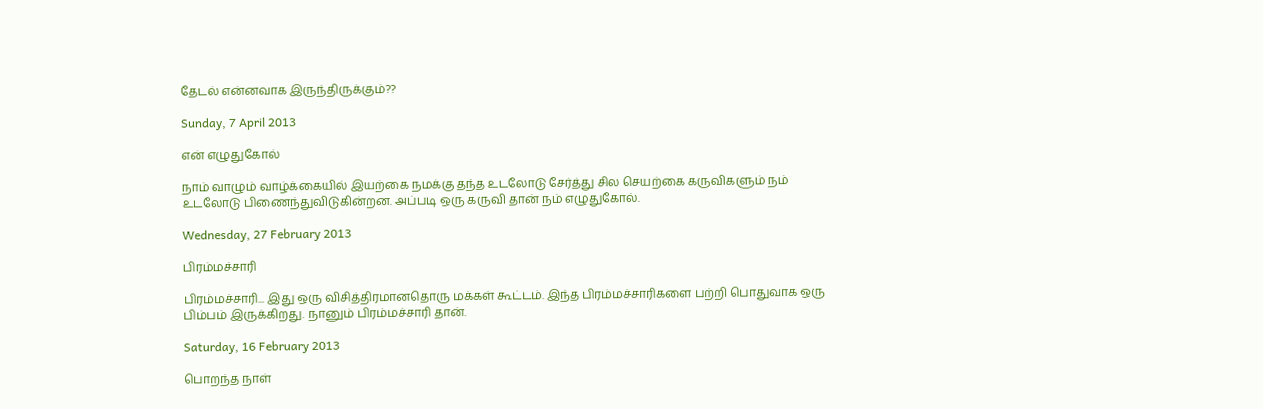தேடல் என்னவாக இருந்திருக்கும்??

Sunday, 7 April 2013

என் எழுதுகோல்

நாம் வாழும் வாழ்க்கையில் இயற்கை நமக்கு தந்த உடலோடு சேர்த்து சில செயற்கை கருவிகளும் நம் உடலோடு பிணைந்துவிடுகின்றன. அப்படி ஒரு கருவி தான் நம் எழுதுகோல்.

Wednesday, 27 February 2013

பிரம்மச்சாரி

பிரம்மச்சாரி... இது ஒரு விசித்திரமானதொரு மக்கள் கூட்டம். இந்த பிரம்மச்சாரிகளை பற்றி பொதுவாக ஒரு பிம்பம் இருக்கிறது. நானும் பிரம்மச்சாரி தான்.

Saturday, 16 February 2013

பொறந்த நாள்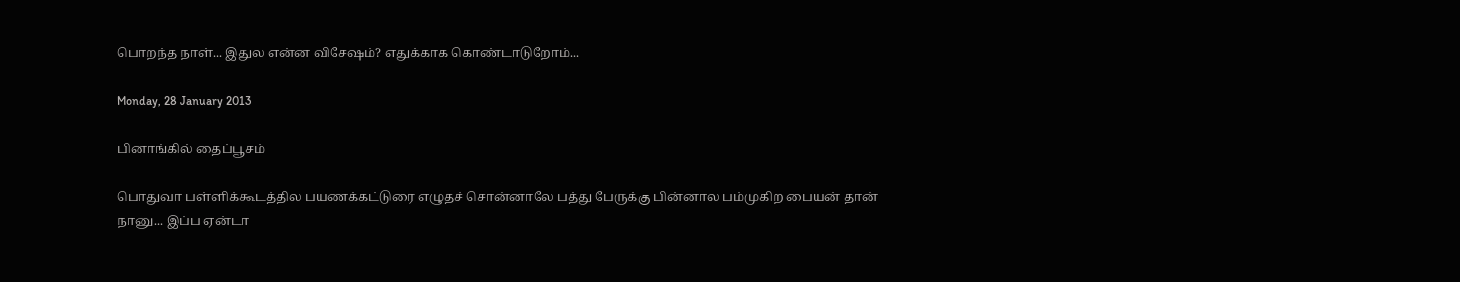பொறந்த நாள்... இதுல என்ன விசேஷம்? எதுக்காக கொண்டாடுறோம்...

Monday, 28 January 2013

பினாங்கில் தைப்பூசம்

பொதுவா பள்ளிக்கூடத்தில பயணக்கட்டுரை எழுதச் சொன்னாலே பத்து பேருக்கு பின்னால பம்முகிற பையன் தான் நானு... இப்ப ஏன்டா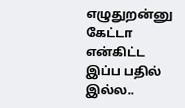எழுதுறன்னு கேட்டா என்கிட்ட இப்ப பதில் இல்ல..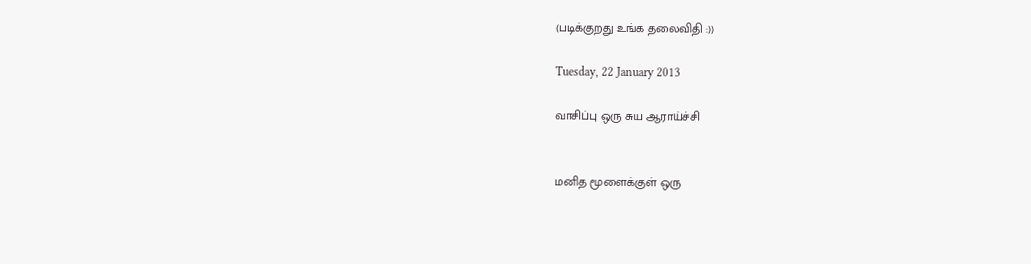(படிக்குறது உங்க தலைவிதி :))

Tuesday, 22 January 2013

வாசிப்பு ஒரு சுய ஆராய்ச்சி


மனித மூளைக்குள் ஒரு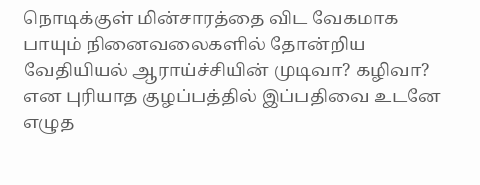நொடிக்குள் மின்சாரத்தை விட வேகமாக பாயும் நினைவலைகளில் தோன்றிய வேதியியல் ஆராய்ச்சியின் முடிவா? கழிவா? என புரியாத குழப்பத்தில் இப்பதிவை உடனே எழுத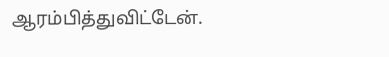ஆரம்பித்துவிட்டேன்.